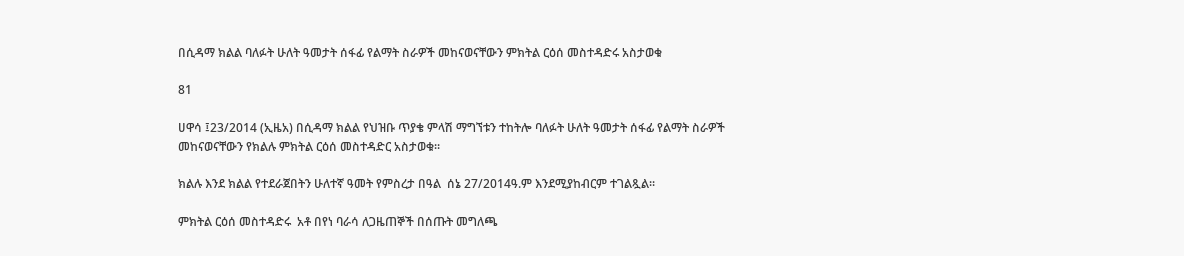በሲዳማ ክልል ባለፉት ሁለት ዓመታት ሰፋፊ የልማት ስራዎች መከናወናቸውን ምክትል ርዕሰ መስተዳድሩ አስታወቁ

81

ሀዋሳ ፤23/2014 (ኢዜአ) በሲዳማ ክልል የህዝቡ ጥያቄ ምላሽ ማግኘቱን ተከትሎ ባለፉት ሁለት ዓመታት ሰፋፊ የልማት ስራዎች መከናወናቸውን የክልሉ ምክትል ርዕሰ መስተዳድር አስታወቁ፡፡

ክልሉ እንደ ክልል የተደራጀበትን ሁለተኛ ዓመት የምስረታ በዓል  ሰኔ 27/2014ዓ.ም እንደሚያከብርም ተገልጿል፡፡

ምክትል ርዕሰ መስተዳድሩ  አቶ በየነ ባራሳ ለጋዜጠኞች በሰጡት መግለጫ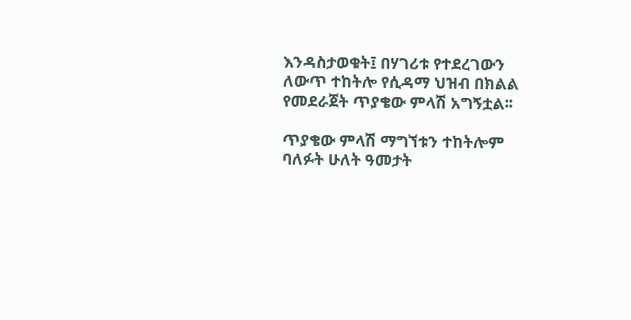እንዳስታወቁት፤ በሃገሪቱ የተደረገውን ለውጥ ተከትሎ የሲዳማ ህዝብ በክልል የመደራጀት ጥያቄው ምላሽ አግኝቷል፡፡

ጥያቄው ምላሽ ማግኘቱን ተከትሎም ባለፉት ሁለት ዓመታት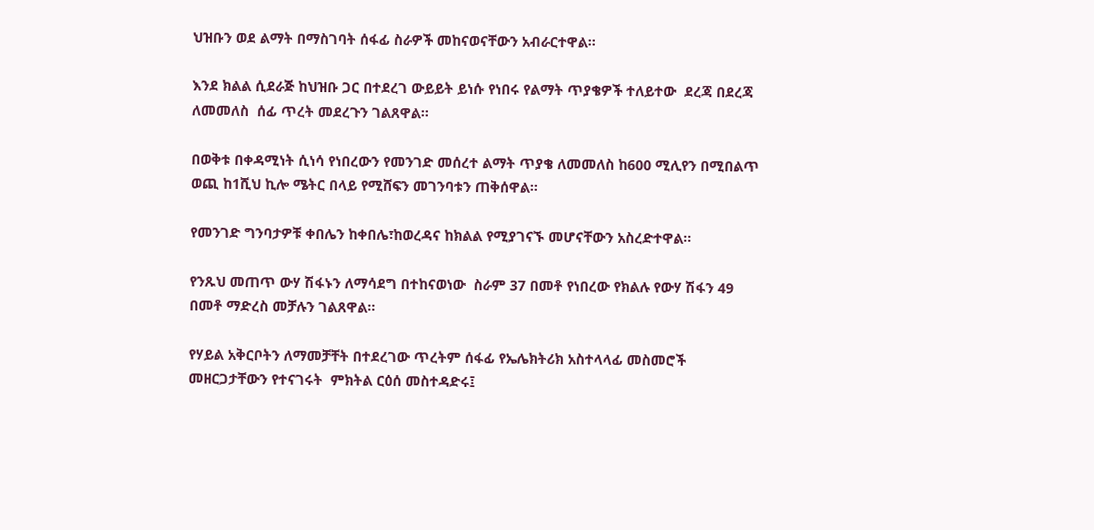ህዝቡን ወደ ልማት በማስገባት ሰፋፊ ስራዎች መከናወናቸውን አብራርተዋል፡፡

እንደ ክልል ሲደራጅ ከህዝቡ ጋር በተደረገ ውይይት ይነሱ የነበሩ የልማት ጥያቄዎች ተለይተው  ደረጃ በደረጃ ለመመለስ  ሰፊ ጥረት መደረጉን ገልጸዋል፡፡

በወቅቱ በቀዳሚነት ሲነሳ የነበረውን የመንገድ መሰረተ ልማት ጥያቄ ለመመለስ ከ600 ሚሊየን በሚበልጥ ወጪ ከ1ሺህ ኪሎ ሜትር በላይ የሚሸፍን መገንባቱን ጠቅሰዋል።

የመንገድ ግንባታዎቹ ቀበሌን ከቀበሌ፣ከወረዳና ከክልል የሚያገናኙ መሆናቸውን አስረድተዋል፡፡

የንጹህ መጠጥ ውሃ ሽፋኑን ለማሳደግ በተከናወነው  ስራም 37 በመቶ የነበረው የክልሉ የውሃ ሽፋን 49 በመቶ ማድረስ መቻሉን ገልጸዋል፡፡

የሃይል አቅርቦትን ለማመቻቸት በተደረገው ጥረትም ሰፋፊ የኤሌክትሪክ አስተላላፊ መስመሮች መዘርጋታቸውን የተናገሩት  ምክትል ርዕሰ መስተዳድሩ፤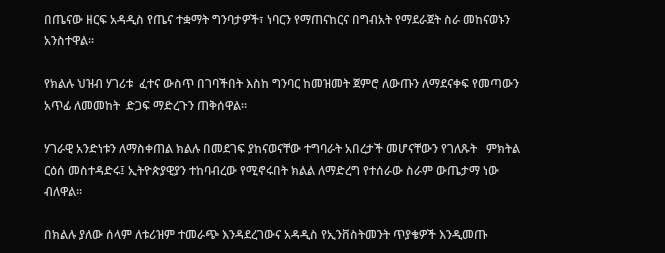በጤናው ዘርፍ አዳዲስ የጤና ተቋማት ግንባታዎች፣ ነባርን የማጠናከርና በግብአት የማደራጀት ስራ መከናወኑን አንስተዋል፡፡

የክልሉ ህዝብ ሃገሪቱ  ፈተና ውስጥ በገባችበት እስከ ግንባር ከመዝመት ጀምሮ ለውጡን ለማደናቀፍ የመጣውን አጥፊ ለመመከት  ድጋፍ ማድረጉን ጠቅሰዋል፡፡

ሃገራዊ አንድነቱን ለማስቀጠል ክልሉ በመደገፍ ያከናወናቸው ተግባራት አበረታች መሆናቸውን የገለጹት   ምክትል ርዕሰ መስተዳድሩ፤ ኢትዮጵያዊያን ተከባብረው የሚኖሩበት ክልል ለማድረግ የተሰራው ስራም ውጤታማ ነው ብለዋል፡፡

በክልሉ ያለው ሰላም ለቱሪዝም ተመራጭ እንዳደረገውና አዳዲስ የኢንቨስትመንት ጥያቄዎች እንዲመጡ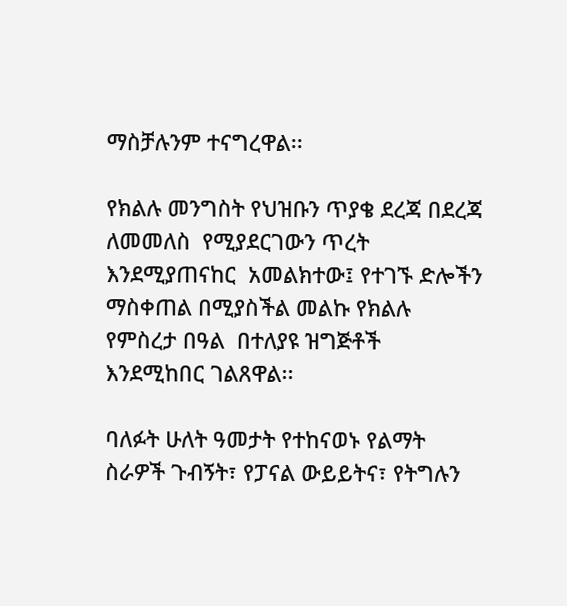ማስቻሉንም ተናግረዋል፡፡

የክልሉ መንግስት የህዝቡን ጥያቄ ደረጃ በደረጃ ለመመለስ  የሚያደርገውን ጥረት እንደሚያጠናከር  አመልክተው፤ የተገኙ ድሎችን ማስቀጠል በሚያስችል መልኩ የክልሉ የምስረታ በዓል  በተለያዩ ዝግጅቶች እንደሚከበር ገልጸዋል፡፡

ባለፉት ሁለት ዓመታት የተከናወኑ የልማት ስራዎች ጉብኝት፣ የፓናል ውይይትና፣ የትግሉን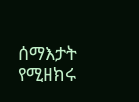ሰማእታት የሚዘክሩ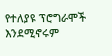የተለያዩ ፕሮግራሞች እንደሚኖሩም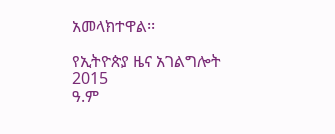አመላክተዋል፡፡

የኢትዮጵያ ዜና አገልግሎት
2015
ዓ.ም